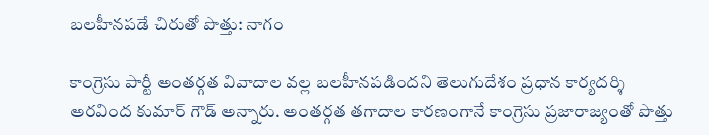బలహీనపడే చిరుతో పొత్తు: నాగం

కాంగ్రెసు పార్టీ అంతర్గత వివాదాల వల్ల బలహీనపడిందని తెలుగుదేశం ప్రధాన కార్యదర్శి అరవింద కుమార్ గౌడ్ అన్నారు. అంతర్గత తగాదాల కారణంగానే కాంగ్రెసు ప్రజారాజ్యంతో పొత్తు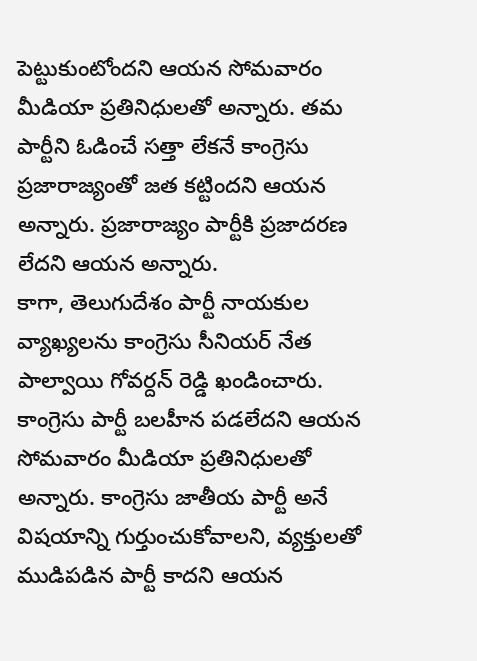పెట్టుకుంటోందని ఆయన సోమవారం మీడియా ప్రతినిధులతో అన్నారు. తమ పార్టీని ఓడించే సత్తా లేకనే కాంగ్రెసు ప్రజారాజ్యంతో జత కట్టిందని ఆయన అన్నారు. ప్రజారాజ్యం పార్టీకి ప్రజాదరణ లేదని ఆయన అన్నారు.
కాగా, తెలుగుదేశం పార్టీ నాయకుల వ్యాఖ్యలను కాంగ్రెసు సీనియర్ నేత పాల్వాయి గోవర్దన్ రెడ్డి ఖండించారు. కాంగ్రెసు పార్టీ బలహీన పడలేదని ఆయన సోమవారం మీడియా ప్రతినిధులతో అన్నారు. కాంగ్రెసు జాతీయ పార్టీ అనే విషయాన్ని గుర్తుంచుకోవాలని, వ్యక్తులతో ముడిపడిన పార్టీ కాదని ఆయన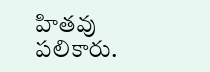హితవు పలికారు.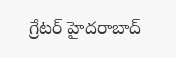గ్రేటర్ హైదరాబాద్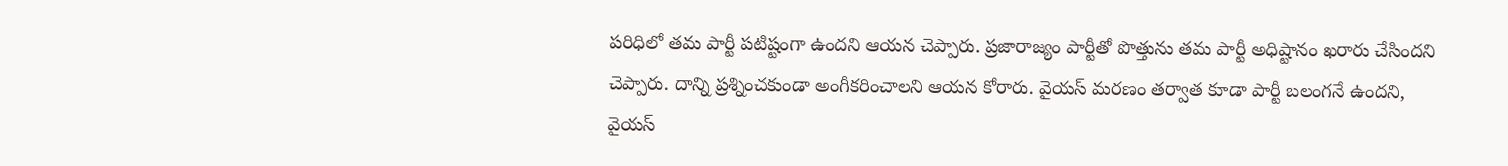పరిధిలో తమ పార్టీ పటిష్టంగా ఉందని ఆయన చెప్పారు. ప్రజారాజ్యం పార్టీతో పొత్తును తమ పార్టీ అధిష్టానం ఖరారు చేసిందని చెప్పారు. దాన్ని ప్రశ్నించకుండా అంగీకరించాలని ఆయన కోరారు. వైయస్ మరణం తర్వాత కూడా పార్టీ బలంగనే ఉందని, వైయస్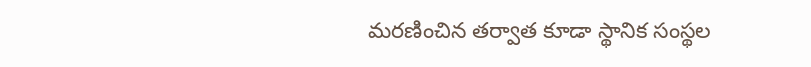మరణించిన తర్వాత కూడా స్థానిక సంస్థల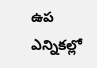ఉప ఎన్నికల్లో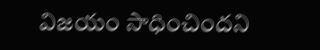విజయం సాధించిందని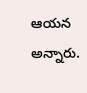ఆయన అన్నారు.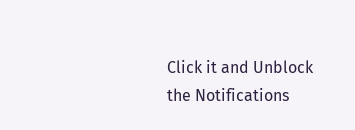Click it and Unblock the Notifications